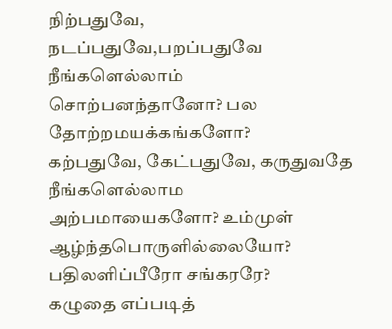நிற்பதுவே, நடப்பதுவே,பறப்பதுவே நீங்களெல்லாம்
சொற்பனந்தானோ? பல தோற்றமயக்கங்களோ?
கற்பதுவே, கேட்பதுவே, கருதுவதே நீங்களெல்லாம
அற்பமாயைகளோ? உம்முள் ஆழ்ந்தபொருளில்லையோ?
பதிலளிப்பீரோ சங்கரரே?
கழுதை எப்படித்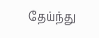தேய்ந்து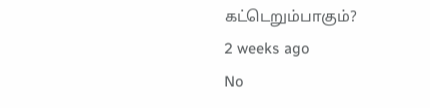கட்டெறும்பாகும்?
2 weeks ago
No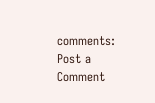comments:
Post a Comment